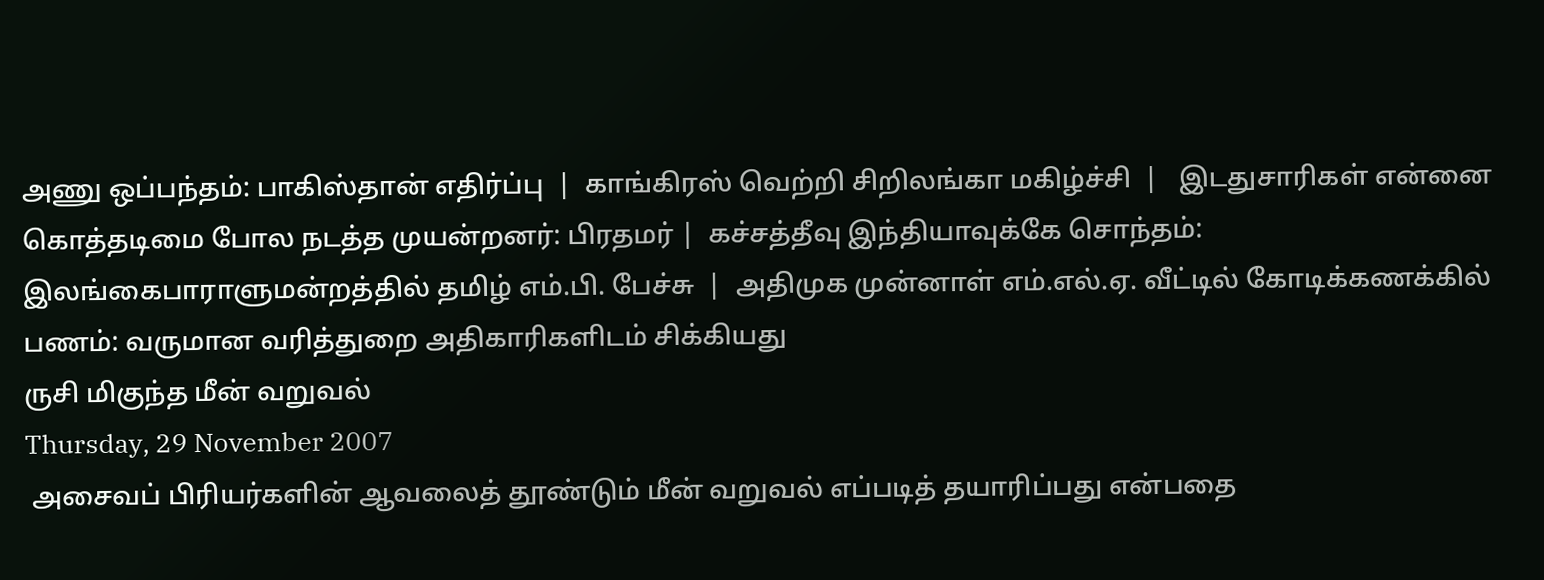அணு ஒப்பந்தம்: பாகிஸ்தான் எதிர்ப்பு  |  காங்கிரஸ் வெற்றி சிறிலங்கா மகிழ்ச்சி  |   இடதுசாரிகள் என்னை கொத்தடிமை போல நடத்த முயன்றனர்: பிரதமர் |  கச்சத்தீவு இந்தியாவுக்கே சொந்தம்: இலங்கைபாராளுமன்றத்தில் தமிழ் எம்.பி. பேச்சு  |  அதிமுக முன்னாள் எம்.எல்.ஏ. வீட்டில் கோடிக்கணக்கில் பணம்: வருமான வரித்துறை அதிகாரிகளிடம் சிக்கியது
ருசி மிகுந்த மீன் வறுவல்
Thursday, 29 November 2007
 அசைவப் பிரியர்களின் ஆவலைத் தூண்டும் மீன் வறுவல் எப்படித் தயாரிப்பது என்பதை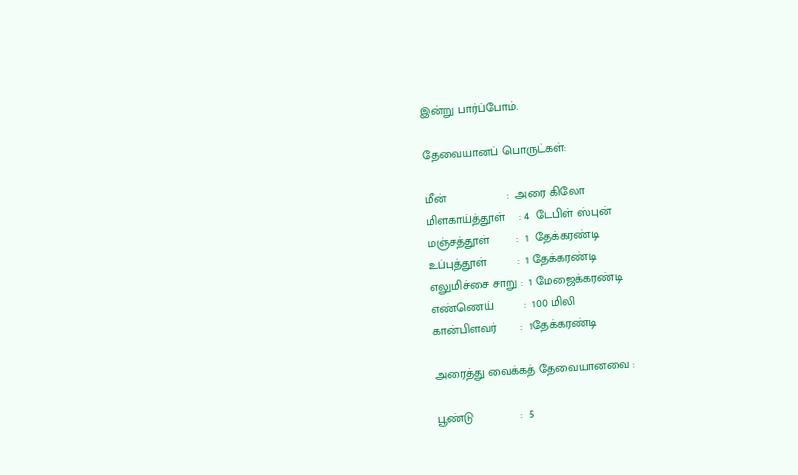இன்று பார்ப்போம்.

தேவையானப் பொருட்கள்:

மீன்                  :  அரை கிலோ
மிளகாய்த்தூள்    : 4  டேபிள் ஸ்புன்
மஞ்சத்தூள்        :  1  தேக்கரண்டி
உப்புத்தூள்         :  1 தேக்கரண்டி
எலுமிச்சை சாறு :  1 மேஜைக்கரண்டி
எண்ணெய்         :  100 மிலி
கான்பிளவர்       :  1தேக்கரண்டி

அரைத்து வைக்கத் தேவையானவை :

பூண்டு              :  5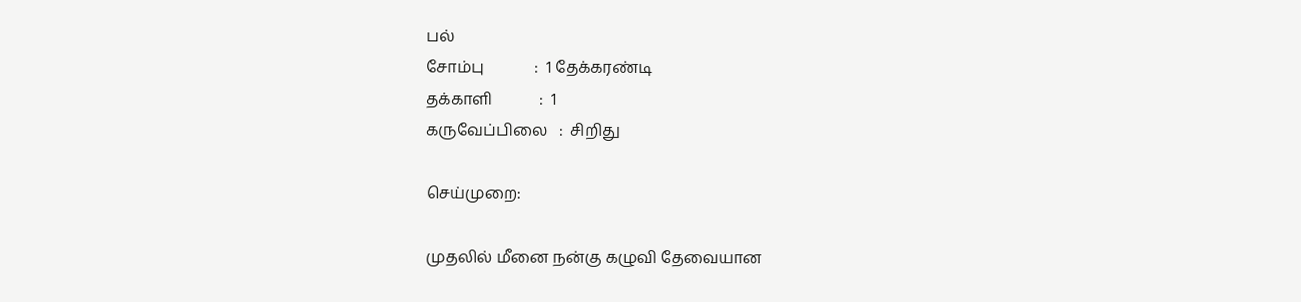பல்
சோம்பு             :  1 தேக்கரண்டி
தக்காளி            :  1
கருவேப்பிலை   :  சிறிது

செய்முறை:

முதலில் மீனை நன்கு கழுவி தேவையான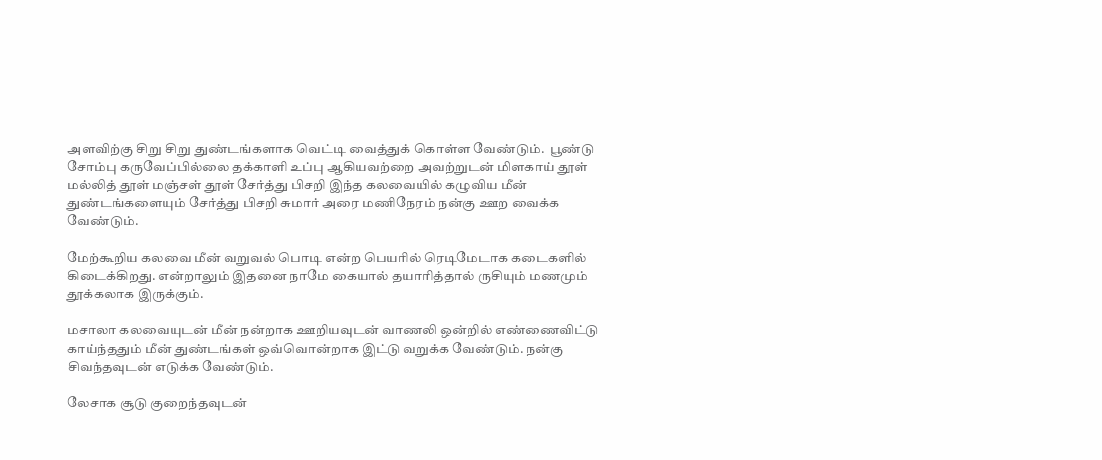அளவிற்கு சிறு சிறு துண்டங்களாக வெட்டி வைத்துக் கொள்ள வேண்டும்.  பூண்டு சோம்பு கருவேப்பில்லை தக்காளி உப்பு ஆகியவற்றை அவற்றுடன் மிளகாய் தூள் மல்லித் தூள் மஞ்சள் தூள் சேர்த்து பிசறி இந்த கலவையில் கழுவிய மீன் துண்டங்களையும் சேர்த்து பிசறி சுமார் அரை மணிநேரம் நன்கு ஊற வைக்க வேண்டும்.

மேற்கூறிய கலவை மீன் வறுவல் பொடி என்ற பெயரில் ரெடிமேடாக கடைகளில் கிடைக்கிறது. என்றாலும் இதனை நாமே கையால் தயாரித்தால் ருசியும் மணமும் தூக்கலாக இருக்கும்.

மசாலா கலவையுடன் மீன் நன்றாக ஊறியவுடன் வாணலி ஒன்றில் எண்ணைவிட்டு காய்ந்ததும் மீன் துண்டங்கள் ஒவ்வொன்றாக இட்டு வறுக்க வேண்டும். நன்கு சிவந்தவுடன் எடுக்க வேண்டும்.

லேசாக சூடு குறைந்தவுடன்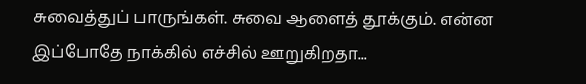சுவைத்துப் பாருங்கள். சுவை ஆளைத் தூக்கும். என்ன இப்போதே நாக்கில் எச்சில் ஊறுகிறதா...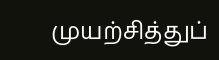முயற்சித்துப்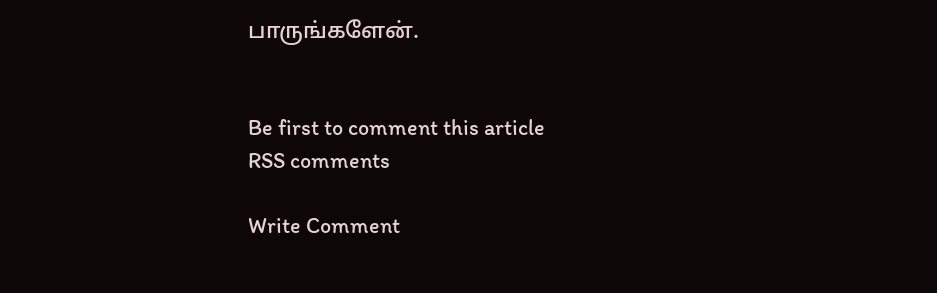பாருங்களேன்.


Be first to comment this article
RSS comments

Write Comment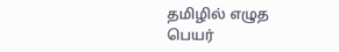தமிழில் எழுத
பெயர்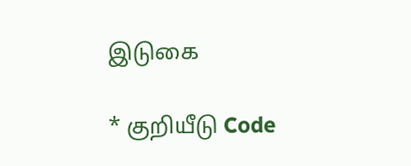இடுகை

* குறியீடு Code